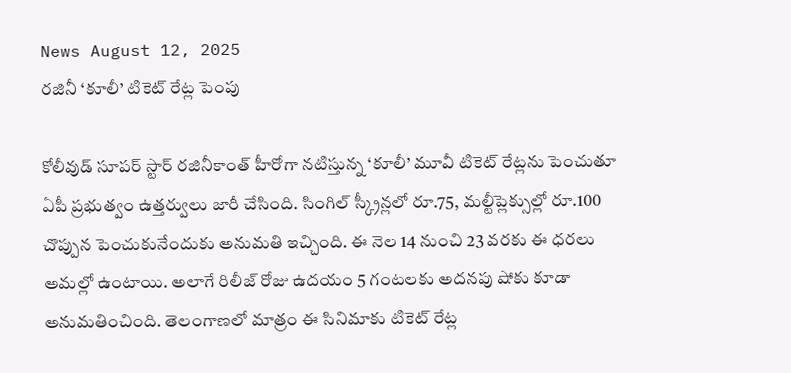News August 12, 2025
రజినీ ‘కూలీ’ టికెట్ రేట్ల పెంపు

కోలీవుడ్ సూపర్ స్టార్ రజినీకాంత్ హీరోగా నటిస్తున్న ‘కూలీ’ మూవీ టికెట్ రేట్లను పెంచుతూ ఏపీ ప్రభుత్వం ఉత్తర్వులు జారీ చేసింది. సింగిల్ స్క్రీన్లలో రూ.75, మల్టీప్లెక్సుల్లో రూ.100 చొప్పున పెంచుకునేందుకు అనుమతి ఇచ్చింది. ఈ నెల 14 నుంచి 23 వరకు ఈ ధరలు అమల్లో ఉంటాయి. అలాగే రిలీజ్ రోజు ఉదయం 5 గంటలకు అదనపు షోకు కూడా అనుమతించింది. తెలంగాణలో మాత్రం ఈ సినిమాకు టికెట్ రేట్ల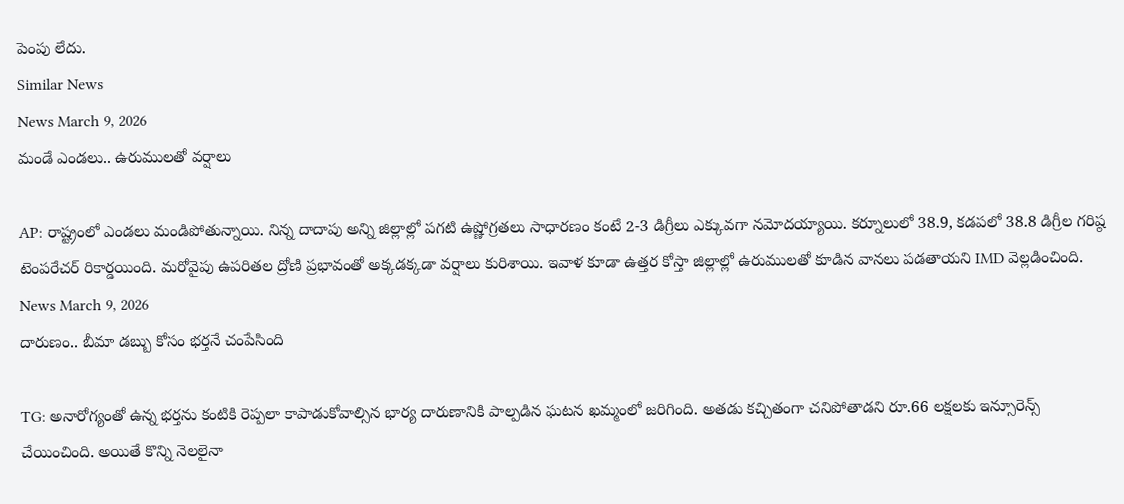పెంపు లేదు.
Similar News
News March 9, 2026
మండే ఎండలు.. ఉరుములతో వర్షాలు

AP: రాష్ట్రంలో ఎండలు మండిపోతున్నాయి. నిన్న దాదాపు అన్ని జిల్లాల్లో పగటి ఉష్ణోగ్రతలు సాధారణం కంటే 2-3 డిగ్రీలు ఎక్కువగా నమోదయ్యాయి. కర్నూలులో 38.9, కడపలో 38.8 డిగ్రీల గరిష్ఠ టెంపరేచర్ రికార్డయింది. మరోవైపు ఉపరితల ద్రోణి ప్రభావంతో అక్కడక్కడా వర్షాలు కురిశాయి. ఇవాళ కూడా ఉత్తర కోస్తా జిల్లాల్లో ఉరుములతో కూడిన వానలు పడతాయని IMD వెల్లడించింది.
News March 9, 2026
దారుణం.. బీమా డబ్బు కోసం భర్తనే చంపేసింది

TG: అనారోగ్యంతో ఉన్న భర్తను కంటికి రెప్పలా కాపాడుకోవాల్సిన భార్య దారుణానికి పాల్పడిన ఘటన ఖమ్మంలో జరిగింది. అతడు కచ్చితంగా చనిపోతాడని రూ.66 లక్షలకు ఇన్సూరెన్స్ చేయించింది. అయితే కొన్ని నెలలైనా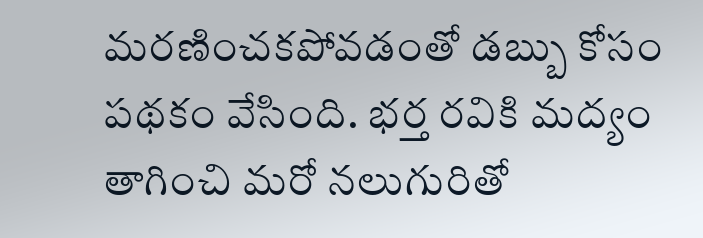మరణించకపోవడంతో డబ్బు కోసం పథకం వేసింది. భర్త రవికి మద్యం తాగించి మరో నలుగురితో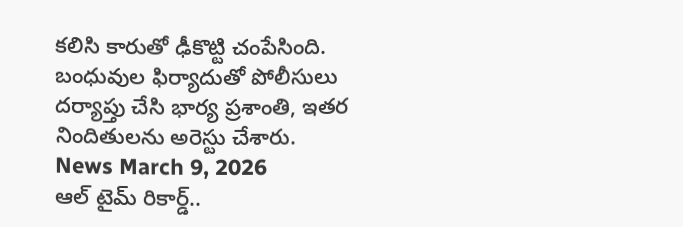కలిసి కారుతో ఢీకొట్టి చంపేసింది. బంధువుల ఫిర్యాదుతో పోలీసులు దర్యాప్తు చేసి భార్య ప్రశాంతి, ఇతర నిందితులను అరెస్టు చేశారు.
News March 9, 2026
ఆల్ టైమ్ రికార్డ్..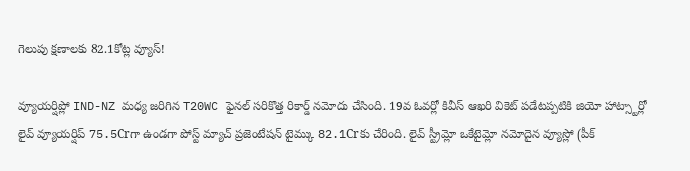గెలుపు క్షణాలకు 82.1కోట్ల వ్యూస్!

వ్యూయర్షిప్లో IND-NZ మధ్య జరిగిన T20WC ఫైనల్ సరికొత్త రికార్డ్ నమోదు చేసింది. 19వ ఓవర్లో కివీస్ ఆఖరి వికెట్ పడేటప్పటికి జియో హాట్స్టార్లో లైవ్ వ్యూయర్షిప్ 75.5Crగా ఉండగా పోస్ట్ మ్యాచ్ ప్రజెంటేషన్ టైమ్కు 82.1Crకు చేరింది. లైవ్ స్ట్రీమ్లో ఒకేటైమ్లో నమోదైన వ్యూస్లో (పీక్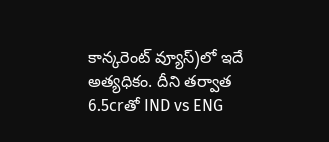కాన్కరెంట్ వ్యూస్)లో ఇదే అత్యధికం. దీని తర్వాత 6.5crతో IND vs ENG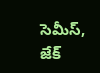సెమీస్, జేక్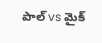పాల్ vs మైక్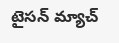టైసన్ మ్యాచ్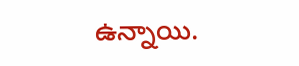ఉన్నాయి.